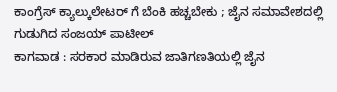ಕಾಂಗ್ರೆಸ್ ಕ್ಯಾಲ್ಕುಲೇಟರ್ ಗೆ ಬೆಂಕಿ ಹಚ್ಚಬೇಕು ; ಜೈನ ಸಮಾವೇಶದಲ್ಲಿ ಗುಡುಗಿದ ಸಂಜಯ್ ಪಾಟೀಲ್
ಕಾಗವಾಡ : ಸರಕಾರ ಮಾಡಿರುವ ಜಾತಿಗಣತಿಯಲ್ಲಿ ಜೈನ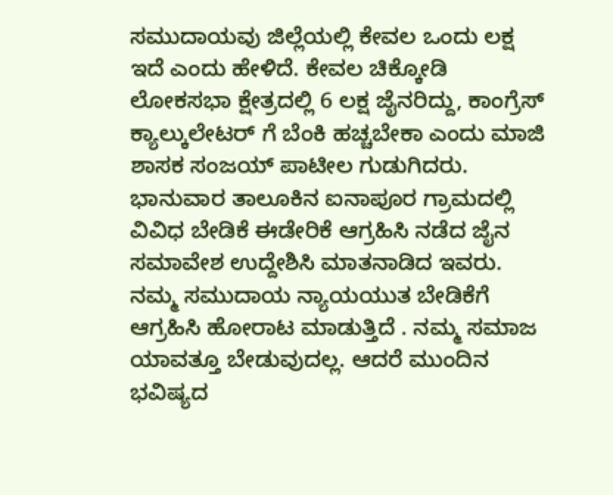ಸಮುದಾಯವು ಜಿಲ್ಲೆಯಲ್ಲಿ ಕೇವಲ ಒಂದು ಲಕ್ಷ ಇದೆ ಎಂದು ಹೇಳಿದೆ. ಕೇವಲ ಚಿಕ್ಕೋಡಿ ಲೋಕಸಭಾ ಕ್ಷೇತ್ರದಲ್ಲಿ 6 ಲಕ್ಷ ಜೈನರಿದ್ದು, ಕಾಂಗ್ರೆಸ್ ಕ್ಯಾಲ್ಕುಲೇಟರ್ ಗೆ ಬೆಂಕಿ ಹಚ್ಚಬೇಕಾ ಎಂದು ಮಾಜಿ ಶಾಸಕ ಸಂಜಯ್ ಪಾಟೀಲ ಗುಡುಗಿದರು.
ಭಾನುವಾರ ತಾಲೂಕಿನ ಐನಾಪೂರ ಗ್ರಾಮದಲ್ಲಿ ವಿವಿಧ ಬೇಡಿಕೆ ಈಡೇರಿಕೆ ಆಗ್ರಹಿಸಿ ನಡೆದ ಜೈನ ಸಮಾವೇಶ ಉದ್ದೇಶಿಸಿ ಮಾತನಾಡಿದ ಇವರು. ನಮ್ಮ ಸಮುದಾಯ ನ್ಯಾಯಯುತ ಬೇಡಿಕೆಗೆ ಆಗ್ರಹಿಸಿ ಹೋರಾಟ ಮಾಡುತ್ತಿದೆ . ನಮ್ಮ ಸಮಾಜ ಯಾವತ್ತೂ ಬೇಡುವುದಲ್ಲ. ಆದರೆ ಮುಂದಿನ ಭವಿಷ್ಯದ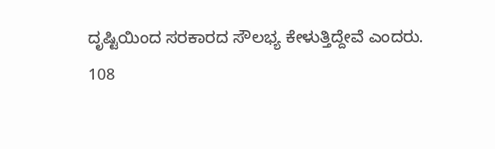ದೃಷ್ಟಿಯಿಂದ ಸರಕಾರದ ಸೌಲಭ್ಯ ಕೇಳುತ್ತಿದ್ದೇವೆ ಎಂದರು.
108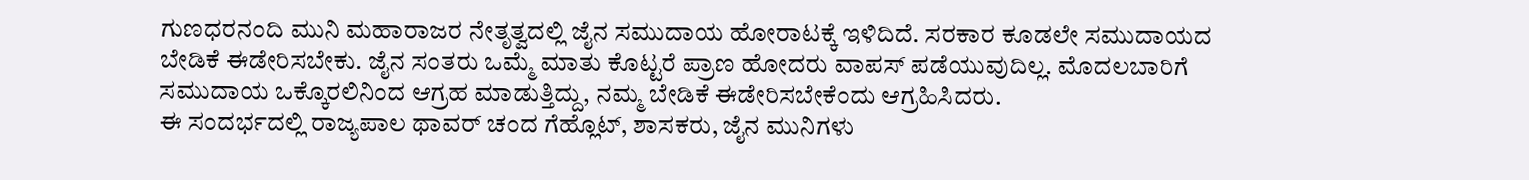ಗುಣಧರನಂದಿ ಮುನಿ ಮಹಾರಾಜರ ನೇತೃತ್ವದಲ್ಲಿ ಜೈನ ಸಮುದಾಯ ಹೋರಾಟಕ್ಕೆ ಇಳಿದಿದೆ. ಸರಕಾರ ಕೂಡಲೇ ಸಮುದಾಯದ ಬೇಡಿಕೆ ಈಡೇರಿಸಬೇಕು. ಜೈನ ಸಂತರು ಒಮ್ಮೆ ಮಾತು ಕೊಟ್ಟರೆ ಪ್ರಾಣ ಹೋದರು ವಾಪಸ್ ಪಡೆಯುವುದಿಲ್ಲ. ಮೊದಲಬಾರಿಗೆ ಸಮುದಾಯ ಒಕ್ಕೊರಲಿನಿಂದ ಆಗ್ರಹ ಮಾಡುತ್ತಿದ್ದು, ನಮ್ಮ ಬೇಡಿಕೆ ಈಡೇರಿಸಬೇಕೆಂದು ಆಗ್ರಹಿಸಿದರು.
ಈ ಸಂದರ್ಭದಲ್ಲಿ ರಾಜ್ಯಪಾಲ ಥಾವರ್ ಚಂದ ಗೆಹ್ಲೊಟ್, ಶಾಸಕರು, ಜೈನ ಮುನಿಗಳು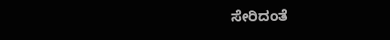ಸೇರಿದಂತೆ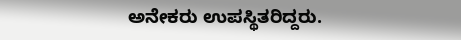ಅನೇಕರು ಉಪಸ್ಥಿತರಿದ್ದರು.